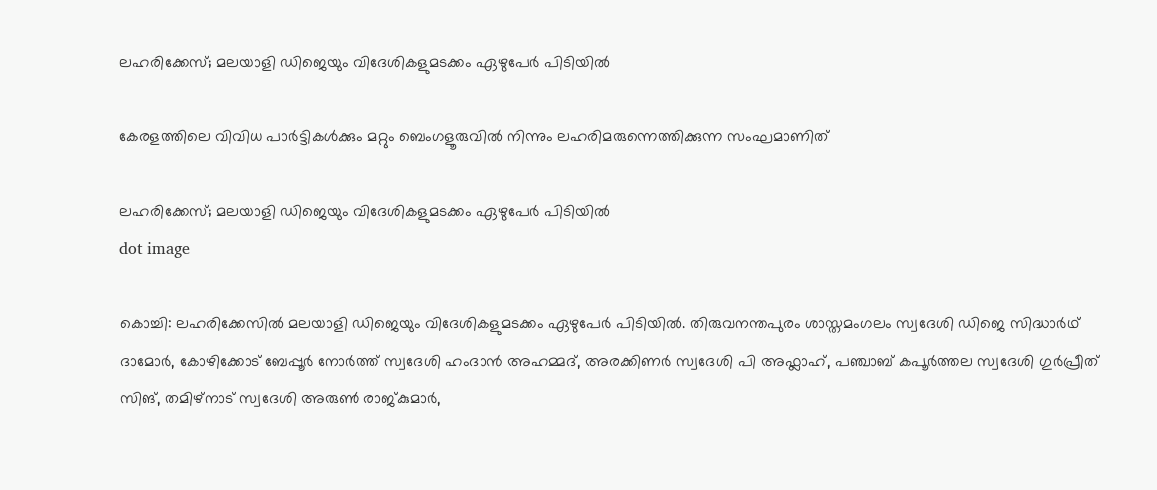ലഹരിക്കേസ്; മലയാളി ഡിജെയും വിദേശികളുമടക്കം ഏഴുപേര്‍ പിടിയില്‍

കേരളത്തിലെ വിവിധ പാർട്ടികൾക്കും മറ്റും ബെംഗളൂരുവിൽ നിന്നും ലഹരിമരുന്നെത്തിക്കുന്ന സംഘമാണിത്

ലഹരിക്കേസ്; മലയാളി ഡിജെയും വിദേശികളുമടക്കം ഏഴുപേര്‍ പിടിയില്‍
dot image

കൊച്ചി: ലഹരിക്കേസില്‍ മലയാളി ഡിജെയും വിദേശികളുമടക്കം ഏഴുപേര്‍ പിടിയില്‍. തിരുവനന്തപുരം ശാസ്തമംഗലം സ്വദേശി ഡിജെ സിദ്ധാര്‍ഥ് ദാമോര്‍, കോഴിക്കോട് ബേപ്പൂര്‍ നോര്‍ത്ത് സ്വദേശി ഹംദാന്‍ അഹമ്മദ്, അരക്കിണര്‍ സ്വദേശി പി അഫ്ലാഹ്, പഞ്ചാബ് കപൂര്‍ത്തല സ്വദേശി ഗുര്‍പ്രീത് സിങ്, തമിഴ്‌നാട് സ്വദേശി അരുണ്‍ രാജ്കുമാര്‍,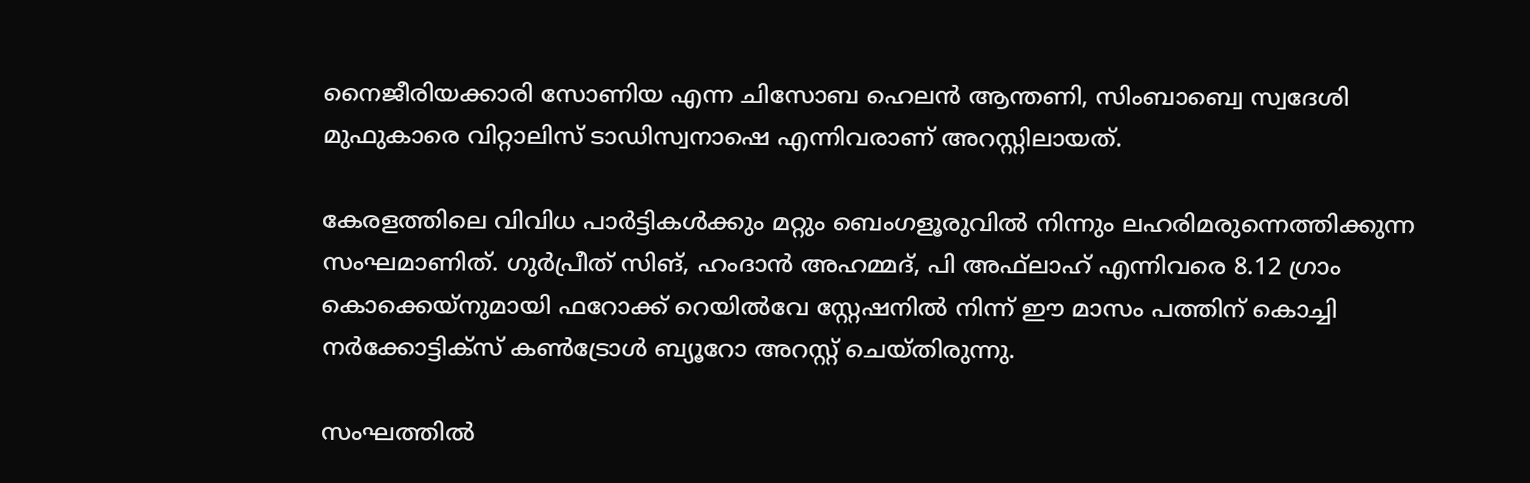നൈജീരിയക്കാരി സോണിയ എന്ന ചിസോബ ഹെലന്‍ ആന്തണി, സിംബാബ്വെ സ്വദേശി മുഫുകാരെ വിറ്റാലിസ് ടാഡിസ്വനാഷെ എന്നിവരാണ് അറസ്റ്റിലായത്.

കേരളത്തിലെ വിവിധ പാർട്ടികൾക്കും മറ്റും ബെംഗളൂരുവിൽ നിന്നും ലഹരിമരുന്നെത്തിക്കുന്ന സംഘമാണിത്. ഗുർപ്രീത് സിങ്, ഹംദാൻ അഹമ്മദ്, പി അഫ്‌ലാഹ് എന്നിവരെ 8.12 ഗ്രാം കൊക്കെയ്നുമായി ഫറോക്ക് റെയിൽവേ സ്റ്റേഷനിൽ നിന്ന് ഈ മാസം പത്തിന് കൊച്ചി നര്‍ക്കോട്ടിക്‌സ് കണ്‍ട്രോള്‍ ബ്യൂറോ അറസ്റ്റ് ചെയ്തിരുന്നു.

സംഘത്തിൽ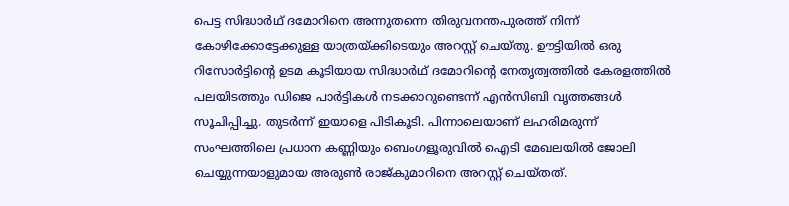പെട്ട സിദ്ധാർഥ് ദമോറിനെ അന്നുതന്നെ തിരുവനന്തപുരത്ത് നിന്ന് കോഴിക്കോട്ടേക്കുള്ള യാത്രയ്ക്കിടെയും അറസ്റ്റ് ചെയ്തു. ഊട്ടിയിൽ ഒരു റിസോർട്ടിന്റെ ഉടമ കൂടിയായ സിദ്ധാർഥ് ദമോറിന്റെ നേതൃത്വത്തിൽ കേരളത്തിൽ പലയിടത്തും ഡിജെ പാർട്ടികൾ നടക്കാറുണ്ടെന്ന് എൻസിബി വൃത്തങ്ങൾ സൂചിപ്പിച്ചു. തുടർന്ന് ഇയാളെ പിടികൂടി. പിന്നാലെയാണ് ലഹരിമരുന്ന് സംഘത്തിലെ പ്രധാന കണ്ണിയും ബെംഗളൂരുവിൽ ഐടി മേഖലയിൽ ജോലി ചെയ്യുന്നയാളുമായ അരുൺ രാജ്‌കുമാറിനെ അറസ്റ്റ് ചെയ്തത്.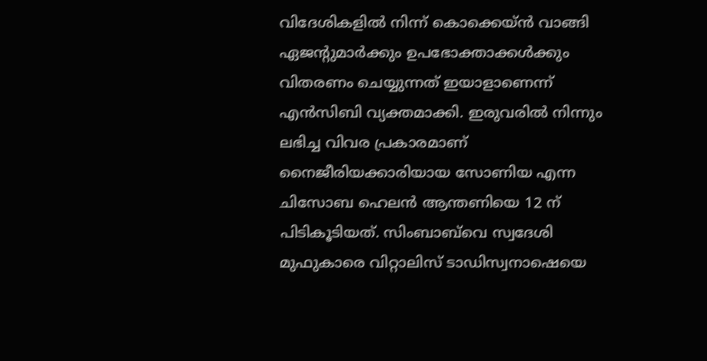വിദേശികളിൽ നിന്ന് കൊക്കെയ്ൻ വാങ്ങി ഏജന്റുമാർക്കും ഉപഭോക്താക്കൾക്കും വിതരണം ചെയ്യുന്നത് ഇയാളാണെന്ന് എൻസിബി വ്യക്തമാക്കി. ഇരുവരിൽ നിന്നും ലഭിച്ച വിവര പ്രകാരമാണ് നൈജീരിയക്കാരിയായ സോണിയ എന്ന ചിസോബ ഹെലൻ ആന്തണിയെ 12 ന് പിടികൂടിയത്. സിംബാബ്‌വെ സ്വദേശി മുഫുകാരെ വിറ്റാലിസ് ടാഡിസ്വനാഷെയെ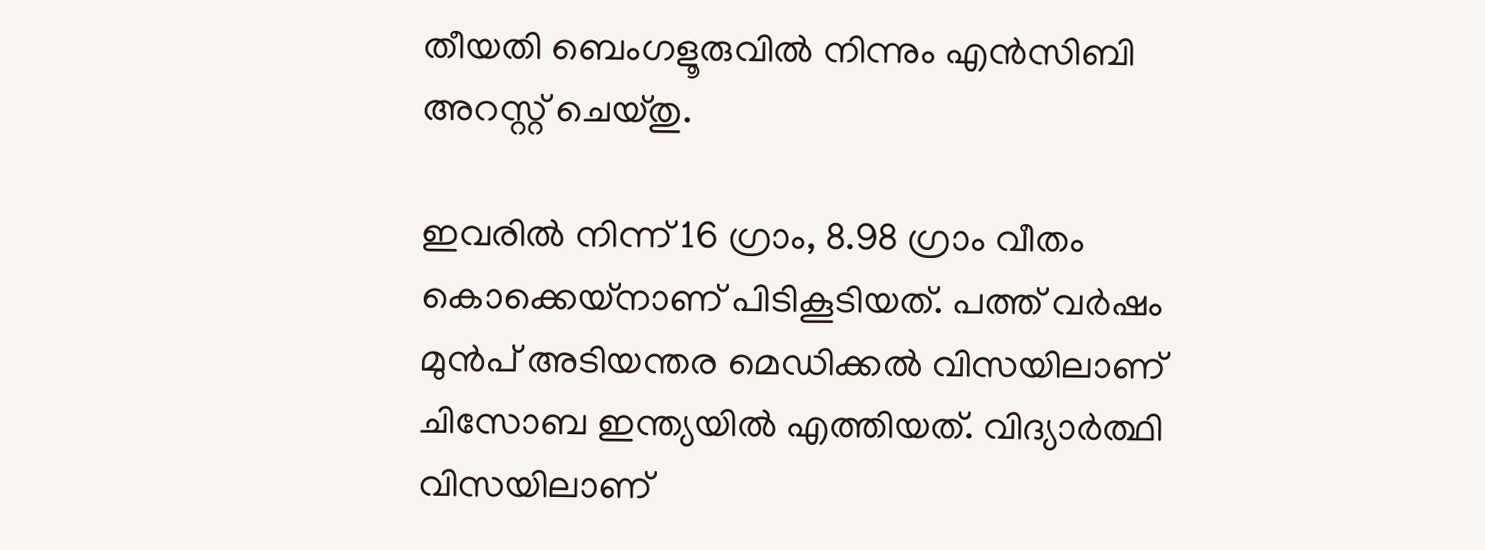തീയതി ബെംഗളൂരുവിൽ നിന്നും എൻസിബി അറസ്റ്റ് ചെയ്തു.

ഇവരിൽ നിന്ന് 16 ഗ്രാം, 8.98 ഗ്രാം വീതം കൊക്കെയ്നാണ് പിടികൂടിയത്. പത്ത് വർഷം മുൻപ് അടിയന്തര മെഡിക്കൽ വിസയിലാണ് ചിസോബ ഇന്ത്യയിൽ എത്തിയത്. വിദ്യാർത്ഥി വിസയിലാണ്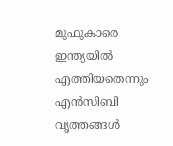മുഫുകാരെ ഇന്ത്യയിൽ എത്തിയതെന്നും എൻസിബി വൃത്തങ്ങൾ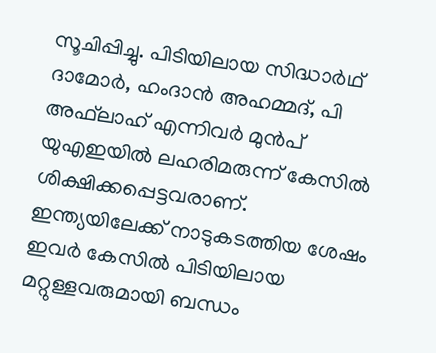സൂചിപ്പിച്ചു. പിടിയിലായ സിദ്ധാർഥ് ദാമോർ, ഹംദാൻ അഹമ്മദ്, പി അഫ്‌ലാഹ് എന്നിവർ മുൻപ് യുഎഇയിൽ ലഹരിമരുന്ന് കേസിൽ ശിക്ഷിക്കപ്പെട്ടവരാണ്. ഇന്ത്യയിലേക്ക് നാടുകടത്തിയ ശേഷം ഇവർ കേസിൽ പിടിയിലായ മറ്റുള്ളവരുമായി ബന്ധം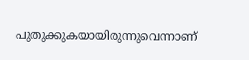പുതുക്കുകയായിരുന്നുവെന്നാണ്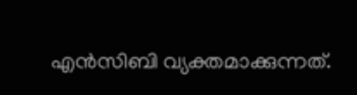എൻസിബി വ്യക്തമാക്കുന്നത്.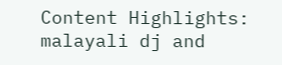Content Highlights: malayali dj and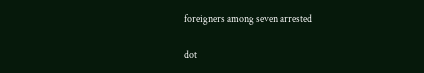foreigners among seven arrested

dot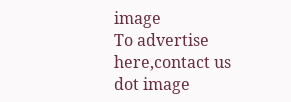image
To advertise here,contact us
dot image